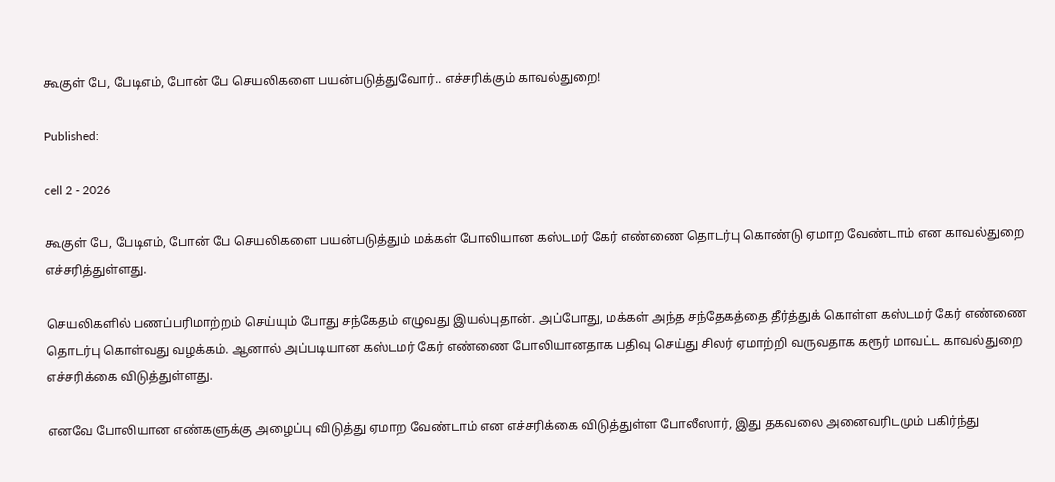கூகுள் பே, பேடிஎம், போன் பே செயலிகளை பயன்படுத்துவோர்.. எச்சரிக்கும் காவல்துறை!

Published:

cell 2 - 2026

கூகுள் பே, பேடிஎம், போன் பே செயலிகளை பயன்படுத்தும் மக்கள் போலியான கஸ்டமர் கேர் எண்ணை தொடர்பு கொண்டு ஏமாற வேண்டாம் என காவல்துறை எச்சரித்துள்ளது.

செயலிகளில் பணப்பரிமாற்றம் செய்யும் போது சந்கேதம் எழுவது இயல்புதான். அப்போது, மக்கள் அந்த சந்தேகத்தை தீர்த்துக் கொள்ள கஸ்டமர் கேர் எண்ணை தொடர்பு கொள்வது வழக்கம். ஆனால் அப்படியான கஸ்டமர் கேர் எண்ணை போலியானதாக பதிவு செய்து சிலர் ஏமாற்றி வருவதாக கரூர் மாவட்ட காவல்துறை எச்சரிக்கை விடுத்துள்ளது.

எனவே போலியான எண்களுக்கு அழைப்பு விடுத்து ஏமாற வேண்டாம் என எச்சரிக்கை விடுத்துள்ள போலீஸார், இது தகவலை அனைவரிடமும் பகிர்ந்து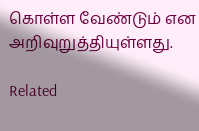கொள்ள வேண்டும் என அறிவுறுத்தியுள்ளது.

Related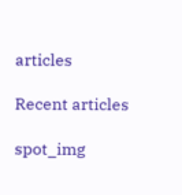articles

Recent articles

spot_img